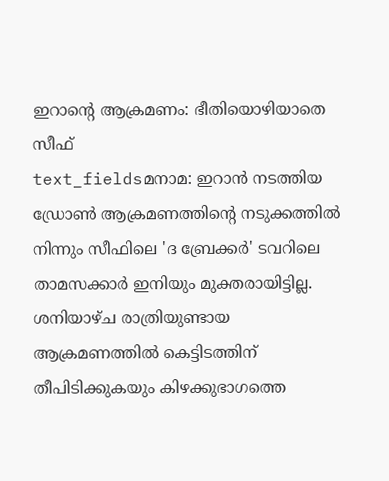ഇറാന്റെ ആക്രമണം: ഭീതിയൊഴിയാതെ സീഫ്
text_fieldsമനാമ: ഇറാൻ നടത്തിയ ഡ്രോൺ ആക്രമണത്തിന്റെ നടുക്കത്തിൽ നിന്നും സീഫിലെ 'ദ ബ്രേക്കർ' ടവറിലെ താമസക്കാർ ഇനിയും മുക്തരായിട്ടില്ല. ശനിയാഴ്ച രാത്രിയുണ്ടായ ആക്രമണത്തിൽ കെട്ടിടത്തിന് തീപിടിക്കുകയും കിഴക്കുഭാഗത്തെ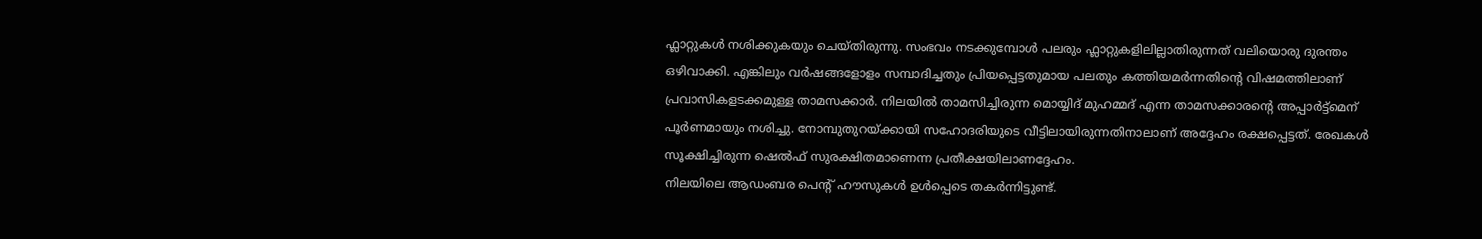ഫ്ലാറ്റുകൾ നശിക്കുകയും ചെയ്തിരുന്നു. സംഭവം നടക്കുമ്പോൾ പലരും ഫ്ലാറ്റുകളിലില്ലാതിരുന്നത് വലിയൊരു ദുരന്തം ഒഴിവാക്കി. എങ്കിലും വർഷങ്ങളോളം സമ്പാദിച്ചതും പ്രിയപ്പെട്ടതുമായ പലതും കത്തിയമർന്നതിന്റെ വിഷമത്തിലാണ് പ്രവാസികളടക്കമുള്ള താമസക്കാർ. നിലയിൽ താമസിച്ചിരുന്ന മൊയ്യിദ് മുഹമ്മദ് എന്ന താമസക്കാരന്റെ അപ്പാർട്ട്മെന് പൂർണമായും നശിച്ചു. നോമ്പുതുറയ്ക്കായി സഹോദരിയുടെ വീട്ടിലായിരുന്നതിനാലാണ് അദ്ദേഹം രക്ഷപ്പെട്ടത്. രേഖകൾ സൂക്ഷിച്ചിരുന്ന ഷെൽഫ് സുരക്ഷിതമാണെന്ന പ്രതീക്ഷയിലാണദ്ദേഹം.
നിലയിലെ ആഡംബര പെന്റ് ഹൗസുകൾ ഉൾപ്പെടെ തകർന്നിട്ടുണ്ട്.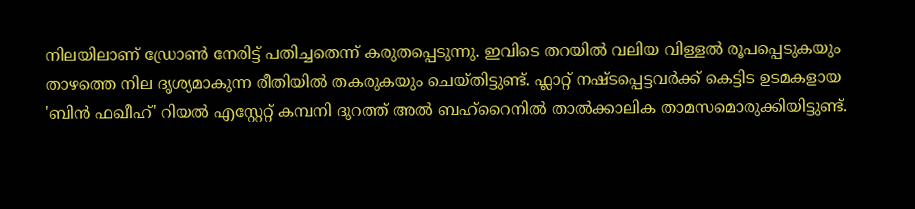നിലയിലാണ് ഡ്രോൺ നേരിട്ട് പതിച്ചതെന്ന് കരുതപ്പെടുന്നു. ഇവിടെ തറയിൽ വലിയ വിള്ളൽ രൂപപ്പെടുകയും താഴത്തെ നില ദൃശ്യമാകുന്ന രീതിയിൽ തകരുകയും ചെയ്തിട്ടുണ്ട്. ഫ്ലാറ്റ് നഷ്ടപ്പെട്ടവർക്ക് കെട്ടിട ഉടമകളായ 'ബിൻ ഫഖീഹ്' റിയൽ എസ്റ്റേറ്റ് കമ്പനി ദുറത്ത് അൽ ബഹ്റൈനിൽ താൽക്കാലിക താമസമൊരുക്കിയിട്ടുണ്ട്.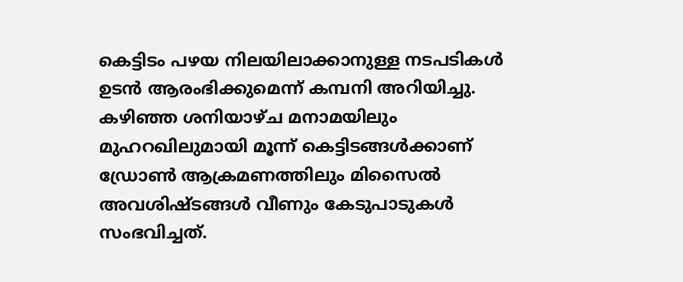കെട്ടിടം പഴയ നിലയിലാക്കാനുള്ള നടപടികൾ ഉടൻ ആരംഭിക്കുമെന്ന് കമ്പനി അറിയിച്ചു. കഴിഞ്ഞ ശനിയാഴ്ച മനാമയിലും മുഹറഖിലുമായി മൂന്ന് കെട്ടിടങ്ങൾക്കാണ് ഡ്രോൺ ആക്രമണത്തിലും മിസൈൽ അവശിഷ്ടങ്ങൾ വീണും കേടുപാടുകൾ സംഭവിച്ചത്.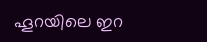ഹൂറയിലെ ഇറ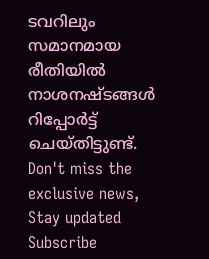ടവറിലും സമാനമായ രീതിയിൽ നാശനഷ്ടങ്ങൾ റിപ്പോർട്ട് ചെയ്തിട്ടുണ്ട്.
Don't miss the exclusive news, Stay updated
Subscribe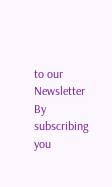to our Newsletter
By subscribing you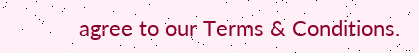agree to our Terms & Conditions.